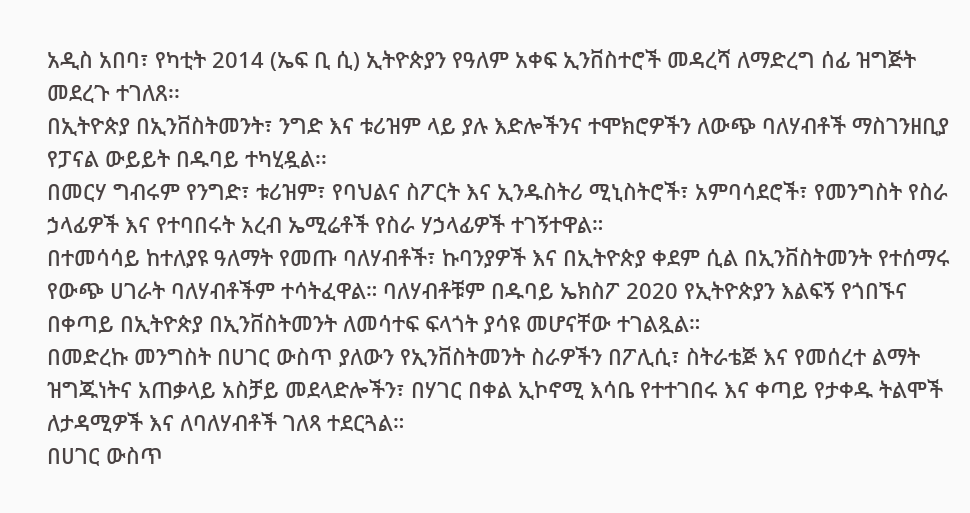አዲስ አበባ፣ የካቲት 2014 (ኤፍ ቢ ሲ) ኢትዮጵያን የዓለም አቀፍ ኢንቨስተሮች መዳረሻ ለማድረግ ሰፊ ዝግጅት መደረጉ ተገለጸ፡፡
በኢትዮጵያ በኢንቨስትመንት፣ ንግድ እና ቱሪዝም ላይ ያሉ እድሎችንና ተሞክሮዎችን ለውጭ ባለሃብቶች ማስገንዘቢያ የፓናል ውይይት በዱባይ ተካሂዷል፡፡
በመርሃ ግብሩም የንግድ፣ ቱሪዝም፣ የባህልና ስፖርት እና ኢንዱስትሪ ሚኒስትሮች፣ አምባሳደሮች፣ የመንግስት የስራ ኃላፊዎች እና የተባበሩት አረብ ኤሚሬቶች የስራ ሃኃላፊዎች ተገኝተዋል።
በተመሳሳይ ከተለያዩ ዓለማት የመጡ ባለሃብቶች፣ ኩባንያዎች እና በኢትዮጵያ ቀደም ሲል በኢንቨስትመንት የተሰማሩ የውጭ ሀገራት ባለሃብቶችም ተሳትፈዋል። ባለሃብቶቹም በዱባይ ኤክስፖ 2020 የኢትዮጵያን እልፍኝ የጎበኙና በቀጣይ በኢትዮጵያ በኢንቨስትመንት ለመሳተፍ ፍላጎት ያሳዩ መሆናቸው ተገልጿል።
በመድረኩ መንግስት በሀገር ውስጥ ያለውን የኢንቨስትመንት ስራዎችን በፖሊሲ፣ ስትራቴጅ እና የመሰረተ ልማት ዝግጁነትና አጠቃላይ አስቻይ መደላድሎችን፣ በሃገር በቀል ኢኮኖሚ እሳቤ የተተገበሩ እና ቀጣይ የታቀዱ ትልሞች ለታዳሚዎች እና ለባለሃብቶች ገለጻ ተደርጓል።
በሀገር ውስጥ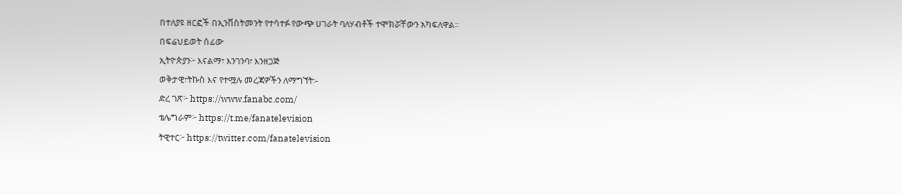በተለያዩ ዘርፎች በኢንቨስትመንት የተሳተፉ የውጭ ሀገራት ባለሃብቶች ተሞክሯቸውን አካፍለዋል።
በፍሬህይወት ሰፊው
ኢትዮጵያን፦ እናልማ፣ እንገንባ፣ እንዘጋጅ
ወቅታዊ፣ትኩስ እና የተሟሉ መረጃዎችን ለማግኘት፡-
ድረ ገጽ፦ https://www.fanabc.com/
ቴሌግራም፦ https://t.me/fanatelevision
ትዊተር፦ https://twitter.com/fanatelevision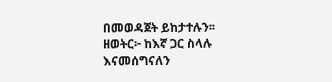በመወዳጀት ይከታተሉን፡፡
ዘወትር፦ ከእኛ ጋር ስላሉ እናመሰግናለን